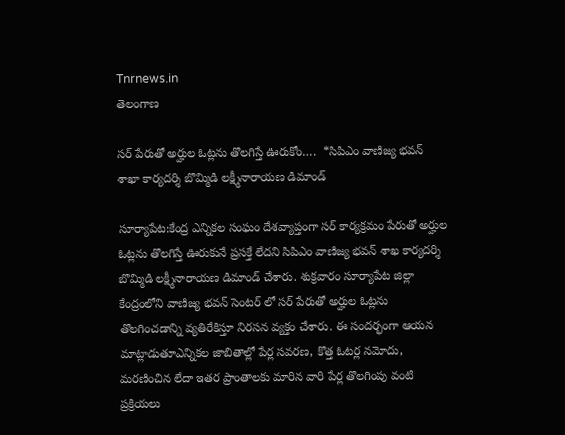Tnrnews.in
తెలంగాణ

సర్ పేరుతో అర్హుల ఓట్లను తొలగిస్తే ఊరుకోం….  *సిపిఎం వాణిజ్య భవన్ శాఖా కార్యదర్శి బొమ్మిడి లక్ష్మీనారాయణ డిమాండ్

సూర్యాపేట:కేంద్ర ఎన్నికల సంఘం దేశవ్యాప్తంగా సర్ కార్యక్రమం పేరుతో అర్హుల ఓట్లను తొలగిస్తే ఊరుకునే ప్రసక్తే లేదని సిపిఎం వాణిజ్య భవన్ శాఖ కార్యదర్శి బొమ్మిడి లక్ష్మీనారాయణ డిమాండ్ చేశారు. శుక్రవారం సూర్యాపేట జిల్లా కేంద్రంలోని వాణిజ్య భవన్ సెంటర్ లో సర్ పేరుతో అర్హుల ఓట్లను తొలగించడాన్ని వ్యతిరేకిస్తూ నిరసన వ్యక్తం చేశారు. ఈ సందర్భంగా ఆయన మాట్లాడుతూఎన్నికల జాబితాల్లో పేర్ల సవరణ, కొత్త ఓటర్ల నమోదు, మరణించిన లేదా ఇతర ప్రాంతాలకు మారిన వారి పేర్ల తొలగింపు వంటి ప్రక్రియలు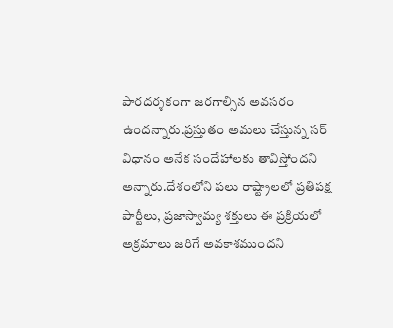పారదర్శకంగా జరగాల్సిన అవసరం ఉందన్నారు.ప్రస్తుతం అమలు చేస్తున్న సర్ విధానం అనేక సందేహాలకు తావిస్తోందని అన్నారు.దేశంలోని పలు రాష్ట్రాలలో ప్రతిపక్ష పార్టీలు, ప్రజాస్వామ్య శక్తులు ఈ ప్రక్రియలో అక్రమాలు జరిగే అవకాశముందని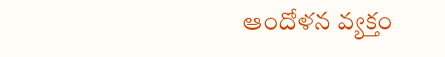ఆందోళన వ్యక్తం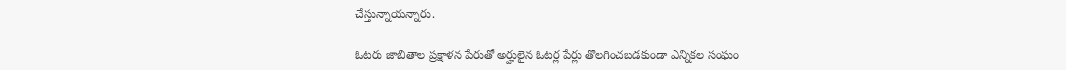చేస్తున్నాయన్నారు.

ఓటరు జాబితాల ప్రక్షాళన పేరుతో అర్హులైన ఓటర్ల పేర్లు తొలగించబడకుండా ఎన్నికల సంఘం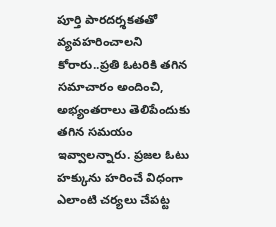పూర్తి పారదర్శకతతో వ్యవహరించాలని కోరారు..ప్రతి ఓటరికి తగిన సమాచారం అందించి, అభ్యంతరాలు తెలిపేందుకు తగిన సమయం ఇవ్వాలన్నారు. ప్రజల ఓటు హక్కును హరించే విధంగా ఎలాంటి చర్యలు చేపట్ట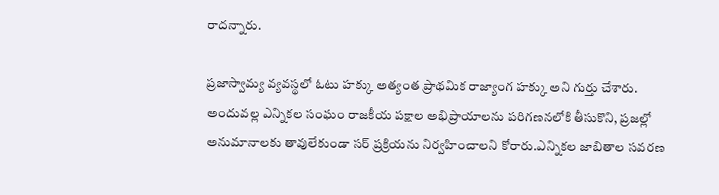రాదన్నారు.

ప్రజాస్వామ్య వ్యవస్థలో ఓటు హక్కు అత్యంత ప్రాథమిక రాజ్యాంగ హక్కు అని గుర్తు చేశారు. అందువల్ల ఎన్నికల సంఘం రాజకీయ పక్షాల అభిప్రాయాలను పరిగణనలోకి తీసుకొని, ప్రజల్లో అనుమానాలకు తావులేకుండా సర్ ప్రక్రియను నిర్వహించాలని కోరారు.ఎన్నికల జాబితాల సవరణ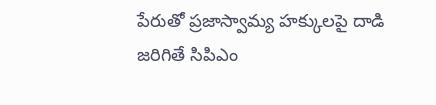పేరుతో ప్రజాస్వామ్య హక్కులపై దాడి జరిగితే సిపిఎం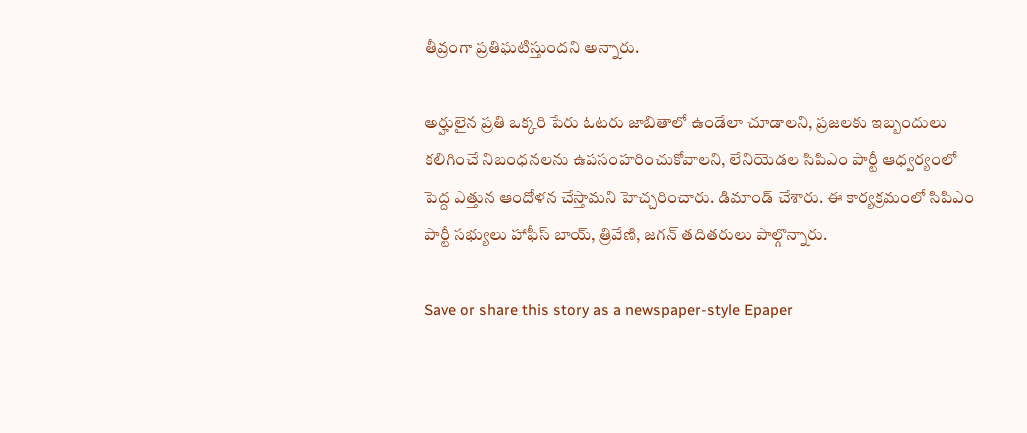తీవ్రంగా ప్రతిఘటిస్తుందని అన్నారు.

అర్హులైన ప్రతి ఒక్కరి పేరు ఓటరు జాబితాలో ఉండేలా చూడాలని, ప్రజలకు ఇబ్బందులు కలిగించే నిబంధనలను ఉపసంహరించుకోవాలని, లేనియెడల సిపిఎం పార్టీ ఆధ్వర్యంలో పెద్ద ఎత్తున ఆందోళన చేస్తామని హెచ్చరించారు. డిమాండ్ చేశారు. ఈ కార్యక్రమంలో సిపిఎం పార్టీ సభ్యులు హాఫీస్ బాయ్, త్రివేణి, జగన్ తదితరులు పాల్గొన్నారు.

Save or share this story as a newspaper-style Epaper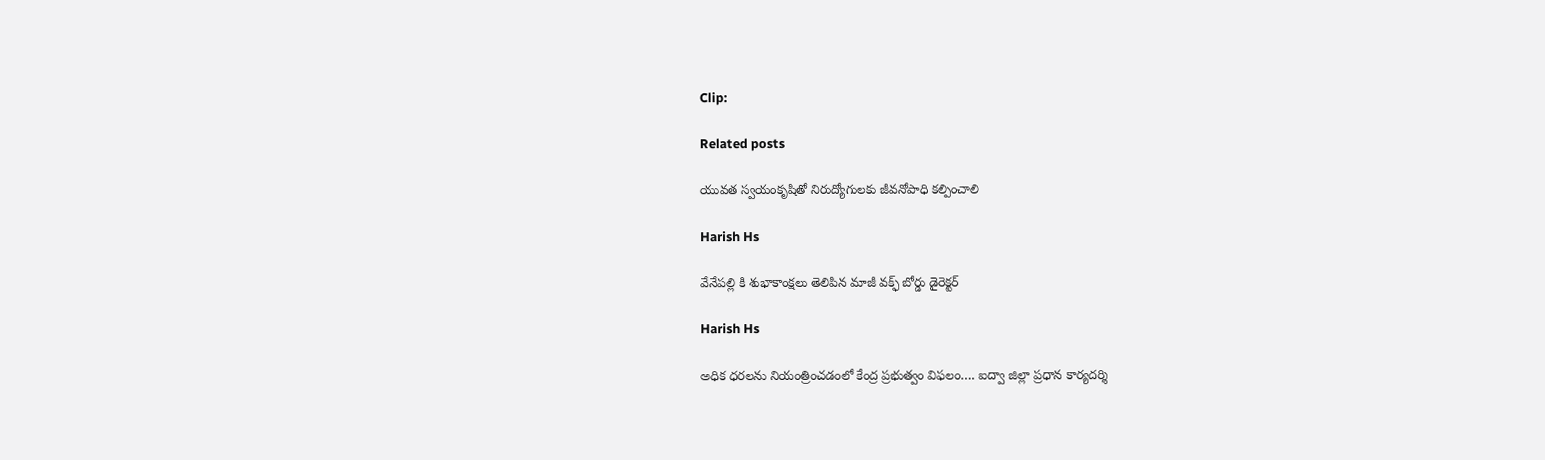Clip:

Related posts

యువత స్వయంకృషితో నిరుద్యోగులకు జీవనోపాధి కల్పించాలి

Harish Hs

వేనేపల్లి కి శుభాకాంక్షలు తెలిపిన మాజీ వక్ఫ్ బోర్డు డైరెక్టర్

Harish Hs

అధిక ధరలను నియంత్రించడంలో కేంద్ర ప్రభుత్వం విఫలం…. ఐద్వా జిల్లా ప్రధాన కార్యదర్శి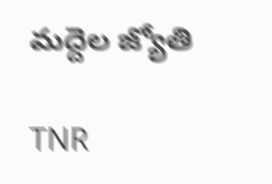మద్దెల జ్యోతి

TNR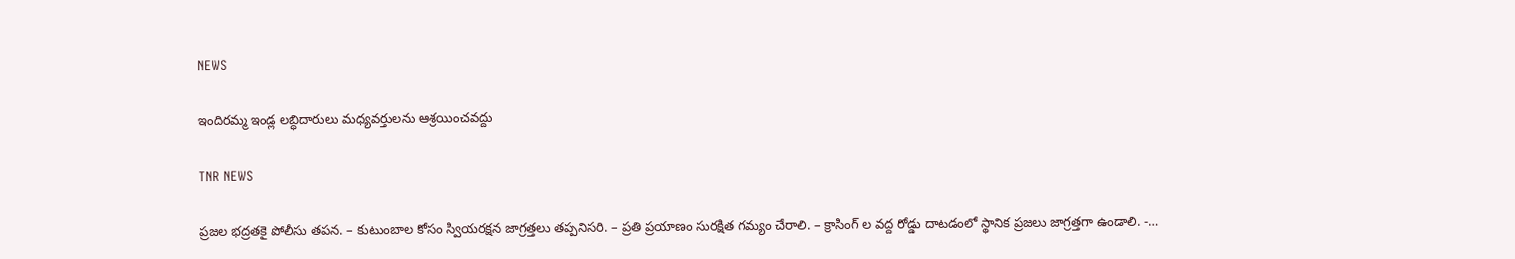NEWS

ఇందిరమ్మ ఇండ్ల లబ్ధిదారులు మధ్యవర్తులను ఆశ్రయించవద్దు

TNR NEWS

ప్రజల భద్రతకై పోలీసు తపన. – కుటుంబాల కోసం స్వియరక్షన జాగ్రత్తలు తప్పనిసరి. – ప్రతి ప్రయాణం సురక్షిత గమ్యం చేరాలి. – క్రాసింగ్ ల వద్ద రోడ్డు దాటడంలో స్థానిక ప్రజలు జాగ్రత్తగా ఉండాలి. -…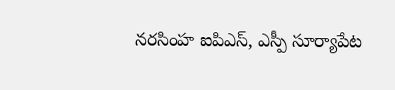నరసింహ ఐపిఎస్, ఎస్పీ సూర్యాపేట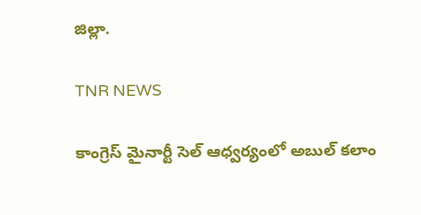జిల్లా.

TNR NEWS

కాంగ్రెస్ మైనార్టీ సెల్ ఆధ్వర్యంలో అబుల్ కలాం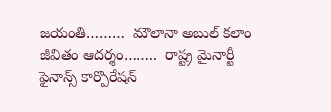జయంతి………  మౌలానా అబుల్ కలాం జీవితం ఆదర్శం……..  రాష్ట్ర మైనార్టీ ఫైనాన్స్ కార్పొరేషన్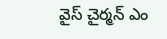వైస్ చైర్మన్ ఎం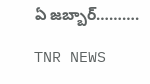ఏ జబ్బార్……….

TNR NEWS